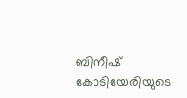ബിനീഷ് കോടിയേരിയുടെ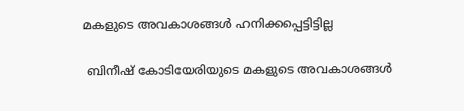മകളുടെ അവകാശങ്ങള്‍ ഹനിക്കപ്പെട്ടിട്ടില്ല

 ബിനീഷ് കോടിയേരിയുടെ മകളുടെ അവകാശങ്ങള്‍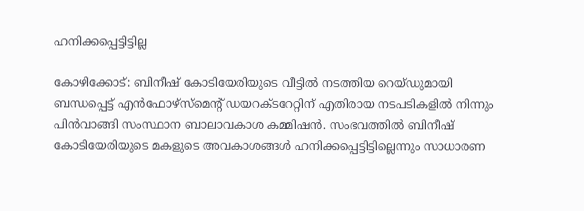ഹനിക്കപ്പെട്ടിട്ടില്ല

കോഴിക്കോട്: ബിനീഷ് കോടിയേരിയുടെ വീട്ടില്‍ നടത്തിയ റെയ്ഡുമായി ബന്ധപ്പെട്ട് എന്‍ഫോഴ്സ്മെന്റ് ഡയറക്ടറേറ്റിന് എതിരായ നടപടികളില്‍ നിന്നും പിന്‍വാങ്ങി സംസ്ഥാന ബാലാവകാശ കമ്മിഷന്‍. സംഭവത്തില്‍ ബിനീഷ് കോടിയേരിയുടെ മകളുടെ അവകാശങ്ങള്‍ ഹനിക്കപ്പെട്ടിട്ടില്ലെന്നും സാധാരണ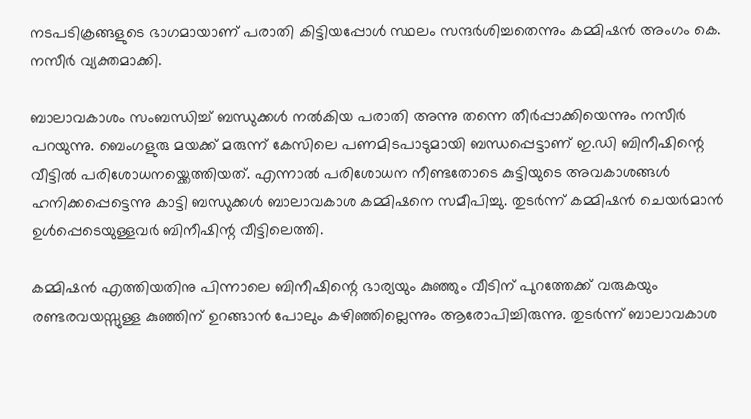നടപടിക്രങ്ങളുടെ ഭാഗമായാണ് പരാതി കിട്ടിയപ്പോള്‍ സ്ഥലം സന്ദര്‍ശിച്ചതെന്നും കമ്മിഷന്‍ അംഗം കെ. നസീര്‍ വ്യക്തമാക്കി.

ബാലാവകാശം സംബന്ധിച്ച്‌ ബന്ധുക്കള്‍ നല്‍കിയ പരാതി അന്നു തന്നെ തീര്‍പ്പാക്കിയെന്നും നസീര്‍ പറയുന്നു. ബെംഗളുരു മയക്ക് മരുന്ന് കേസിലെ പണമിടപാടുമായി ബന്ധപ്പെട്ടാണ് ഇ.ഡി ബിനീഷിന്റെ വീട്ടില്‍ പരിശോധനയ്ക്കെത്തിയത്. എന്നാല്‍ പരിശോധന നീണ്ടതോടെ കുട്ടിയുടെ അവകാശങ്ങള്‍ ഹനിക്കപ്പെട്ടെന്നു കാട്ടി ബന്ധുക്കള്‍ ബാലാവകാശ കമ്മിഷനെ സമീപിച്ചു. തുടര്‍ന്ന് കമ്മിഷന്‍ ചെയര്‍മാന്‍ ഉള്‍പ്പെടെയുള്ളവര്‍ ബിനീഷിന്റ വീട്ടിലെത്തി.

കമ്മിഷന്‍ എത്തിയതിനു പിന്നാലെ ബിനീഷിന്റെ ഭാര്യയും കുഞ്ഞും വീടിന് പുറത്തേക്ക് വരുകയും രണ്ടരവയസ്സുള്ള കുഞ്ഞിന് ഉറങ്ങാന്‍ പോലും കഴിഞ്ഞില്ലെന്നും ആരോപിച്ചിരുന്നു. തുടര്‍ന്ന് ബാലാവകാശ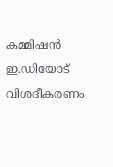കമ്മിഷന്‍ ഇ.ഡിയോട് വിശദീകരണം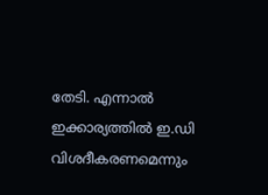തേടി. എന്നാല്‍ ഇക്കാര്യത്തില്‍ ഇ.ഡി വിശദീകരണമെന്നും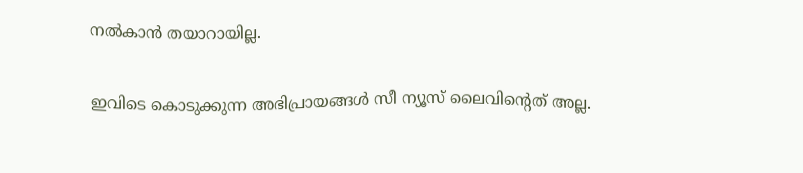നല്‍കാന്‍ തയാറായില്ല.

ഇവിടെ കൊടുക്കുന്ന അഭിപ്രായങ്ങള്‍ സീ ന്യൂസ് ലൈവിന്റെത് അല്ല.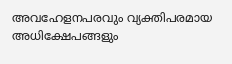അവഹേളനപരവും വ്യക്തിപരമായ അധിക്ഷേപങ്ങളും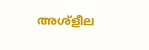അശ്‌ളീല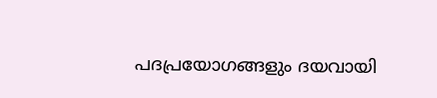പദപ്രയോഗങ്ങളും ദയവായി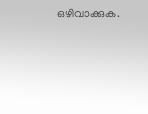ഒഴിവാക്കുക.